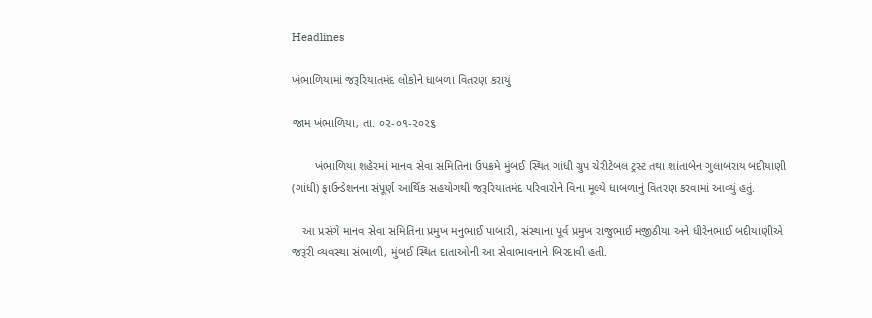Headlines

ખંભાળિયામાં જરૂરિયાતમંદ લોકોને ધાબળા વિતરણ કરાયું

જામ ખંભાળિયા, તા. ૦૨-૦૧-૨૦૨૬

       ખંભાળિયા શહેરમાં માનવ સેવા સમિતિના ઉપક્રમે મુંબઈ સ્થિત ગાંધી ગ્રુપ ચેરીટેબલ ટ્રસ્ટ તથા શાંતાબેન ગુલાબરાય બદીયાણી (ગાંધી) ફાઉન્ડેશનના સંપૂર્ણ આર્થિક સહયોગથી જરૂરિયાતમંદ પરિવારોને વિના મૂલ્યે ધાબળાનું વિતરણ કરવામાં આવ્યું હતું.

   આ પ્રસંગે માનવ સેવા સમિતિના પ્રમુખ મનુભાઈ પાબારી, સંસ્થાના પૂર્વ પ્રમુખ રાજુભાઈ મજીઠીયા અને ધીરેનભાઈ બદીયાણીએ જરૂરી વ્યવસ્થા સંભાળી, મુંબઈ સ્થિત દાતાઓની આ સેવાભાવનાને બિરદાવી હતી.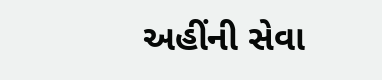અહીંની સેવા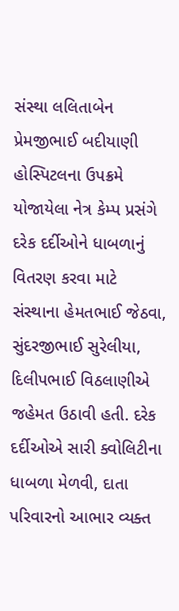સંસ્થા લલિતાબેન પ્રેમજીભાઈ બદીયાણી હોસ્પિટલના ઉપક્રમે યોજાયેલા નેત્ર કેમ્પ પ્રસંગે દરેક દર્દીઓને ધાબળાનું વિતરણ કરવા માટે સંસ્થાના હેમતભાઈ જેઠવા, સુંદરજીભાઈ સુરેલીયા, દિલીપભાઈ વિઠલાણીએ જહેમત ઉઠાવી હતી. દરેક દર્દીઓએ સારી ક્વોલિટીના ધાબળા મેળવી, દાતા પરિવારનો આભાર વ્યક્ત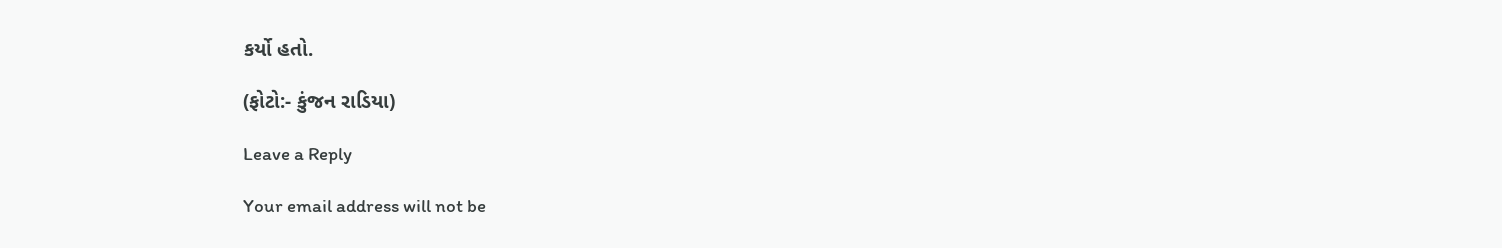કર્યો હતો.

(ફોટો:- કુંજન રાડિયા)

Leave a Reply

Your email address will not be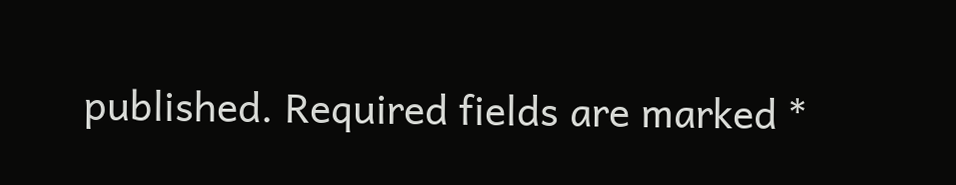published. Required fields are marked *